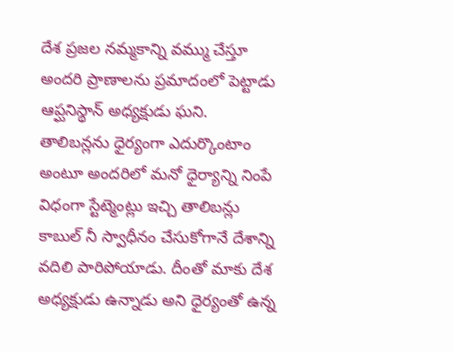దేశ ప్రజల నమ్మకాన్ని వమ్ము చేస్తూ అందరి ప్రాణాలను ప్రమాదంలో పెట్టాడు ఆప్ఘనిస్థాన్ అధ్యక్షుడు ఘని.  తాలిబన్లను ధైర్యంగా ఎదుర్కొంటాం అంటూ అందరిలో మనో ధైర్యాన్ని నింపే విధంగా స్టేట్మెంట్లు ఇచ్చి తాలిబన్లు కాబుల్ నీ స్వాధీనం చేసుకోగానే దేశాన్ని వదిలి పారిపోయాడు. దీంతో మాకు దేశ అధ్యక్షుడు ఉన్నాడు అని ధైర్యంతో ఉన్న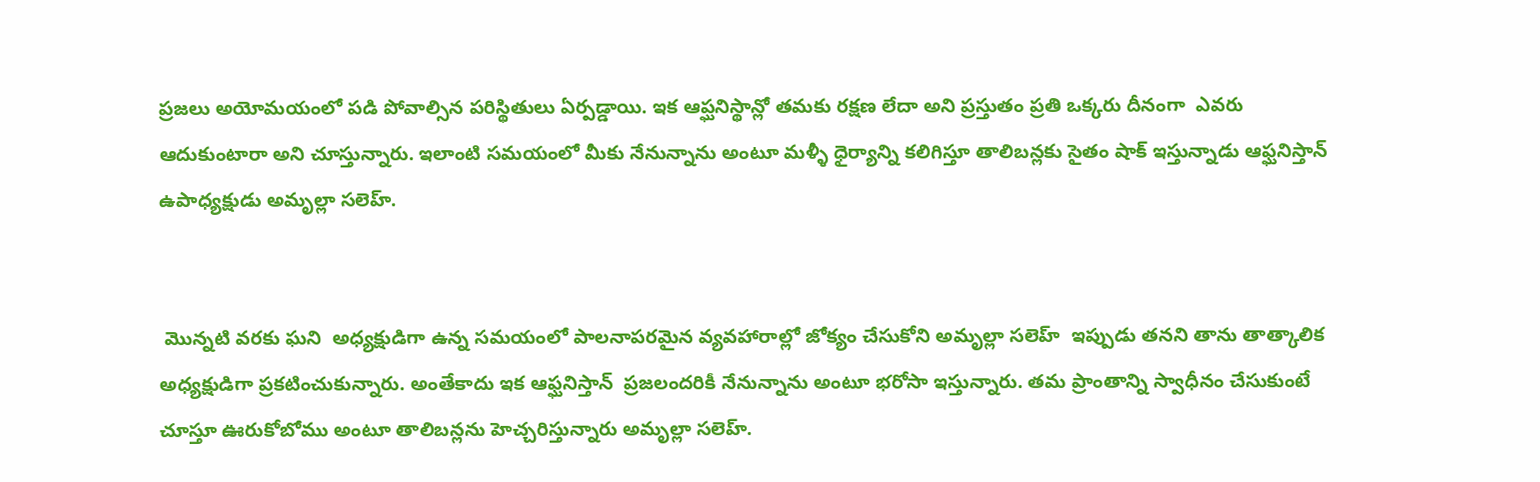ప్రజలు అయోమయంలో పడి పోవాల్సిన పరిస్థితులు ఏర్పడ్డాయి. ఇక ఆప్ఘనిస్థాన్లో తమకు రక్షణ లేదా అని ప్రస్తుతం ప్రతి ఒక్కరు దీనంగా  ఎవరు ఆదుకుంటారా అని చూస్తున్నారు. ఇలాంటి సమయంలో మీకు నేనున్నాను అంటూ మళ్ళీ ధైర్యాన్ని కలిగిస్తూ తాలిబన్లకు సైతం షాక్ ఇస్తున్నాడు ఆఫ్ఘనిస్తాన్ ఉపాధ్యక్షుడు అమృల్లా సలెహ్.


 మొన్నటి వరకు ఘని  అధ్యక్షుడిగా ఉన్న సమయంలో పాలనాపరమైన వ్యవహారాల్లో జోక్యం చేసుకోని అమృల్లా సలెహ్  ఇప్పుడు తనని తాను తాత్కాలిక అధ్యక్షుడిగా ప్రకటించుకున్నారు. అంతేకాదు ఇక ఆఫ్ఘనిస్తాన్  ప్రజలందరికీ నేనున్నాను అంటూ భరోసా ఇస్తున్నారు. తమ ప్రాంతాన్ని స్వాధీనం చేసుకుంటే చూస్తూ ఊరుకోబోము అంటూ తాలిబన్లను హెచ్చరిస్తున్నారు అమృల్లా సలెహ్.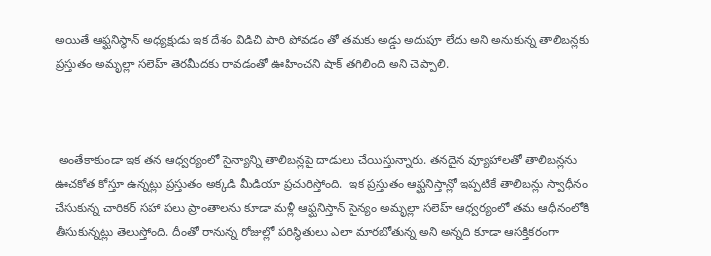అయితే ఆఫ్ఘనిస్థాన్ అధ్యక్షుడు ఇక దేశం విడిచి పారి పోవడం తో తమకు అడ్డు అదుపూ లేదు అని అనుకున్న తాలిబన్లకు ప్రస్తుతం అమృల్లా సలెహ్ తెరమీదకు రావడంతో ఊహించని షాక్ తగిలింది అని చెప్పాలి.



 అంతేకాకుండా ఇక తన ఆధ్వర్యంలో సైన్యాన్ని తాలిబన్లపై దాడులు చేయిస్తున్నారు. తనదైన వ్యూహాలతో తాలిబన్లను ఊచకోత కోస్తూ ఉన్నట్లు ప్రస్తుతం అక్కడి మీడియా ప్రచురిస్తోంది.  ఇక ప్రస్తుతం ఆఫ్ఘనిస్తాన్లో ఇప్పటికే తాలిబన్లు స్వాధీనం చేసుకున్న చారికర్ సహా పలు ప్రాంతాలను కూడా మళ్లీ ఆఫ్ఘనిస్తాన్ సైన్యం అమృల్లా సలెహ్ ఆధ్వర్యంలో తమ ఆధీనంలోకి తీసుకున్నట్లు తెలుస్తోంది. దీంతో రానున్న రోజుల్లో పరిస్థితులు ఎలా మారబోతున్న అని అన్నది కూడా ఆసక్తికరంగా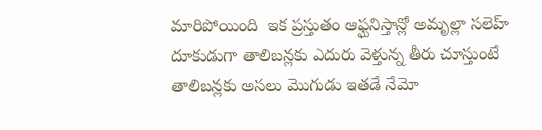మారిపోయింది  ఇక ప్రస్తుతం ఆఫ్ఘనిస్తాన్లో అమృల్లా సలెహ్ దూకుడుగా తాలిబన్లకు ఎదురు వెళ్తున్న తీరు చూస్తుంటే తాలిబన్లకు అసలు మొగుడు ఇతడే నేమో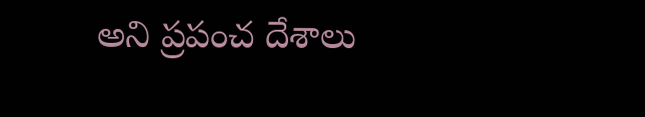అని ప్రపంచ దేశాలు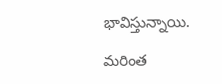భావిస్తున్నాయి.

మరింత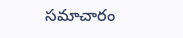సమాచారం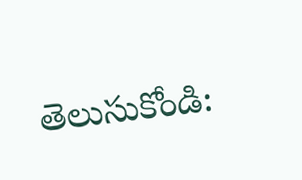తెలుసుకోండి: